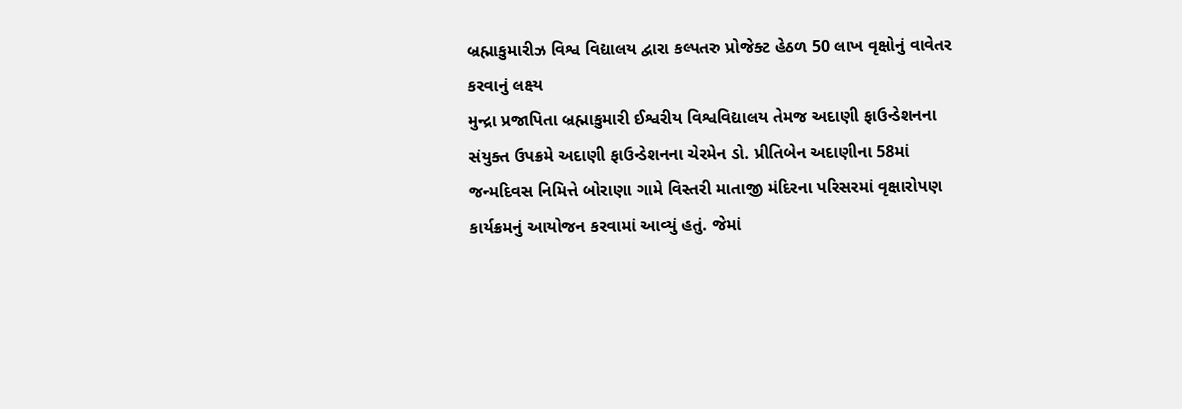બ્રહ્માકુમારીઝ વિશ્વ વિદ્યાલય દ્વારા કલ્પતરુ પ્રોજેક્ટ હેઠળ 50 લાખ વૃક્ષોનું વાવેતર કરવાનું લક્ષ્ય
મુન્દ્રા પ્રજાપિતા બ્રહ્માકુમારી ઈશ્વરીય વિશ્વવિદ્યાલય તેમજ અદાણી ફાઉન્ડેશનના સંયુક્ત ઉપક્રમે અદાણી ફાઉન્ડેશનના ચેરમેન ડો. પ્રીતિબેન અદાણીના 58માં જન્મદિવસ નિમિત્તે બોરાણા ગામે વિસ્તરી માતાજી મંદિરના પરિસરમાં વૃક્ષારોપણ કાર્યક્રમનું આયોજન કરવામાં આવ્યું હતું. જેમાં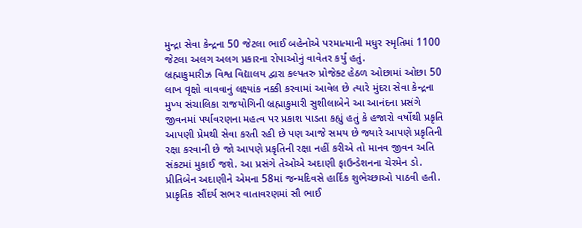મુન્દ્રા સેવા કેન્દ્રના 50 જેટલા ભાઈ બહેનોએ પરમાત્માની મધુર સ્મૃતિમાં 1100 જેટલા અલગ અલગ પ્રકારના રોપાઓનું વાવેતર કર્યું હતું.
બ્રહ્માકુમારીઝ વિશ્વ વિદ્યાલય દ્વારા કલ્પતરુ પ્રોજેક્ટ હેઠળ ઓછામાં ઓછા 50 લાખ વૃક્ષો વાવવાનું લક્ષ્યાંક નક્કી કરવામાં આવેલ છે ત્યારે મુંદરા સેવા કેન્દ્રના મુખ્ય સંચાલિકા રાજયોગિની બ્રહ્માકુમારી સુશીલાબેને આ આનંદના પ્રસંગે જીવનમાં પર્યાવરણના મહત્વ પર પ્રકાશ પાડતા કહ્યું હતું કે હજારો વર્ષોથી પ્રકૃતિ આપણી પ્રેમથી સેવા કરતી રહી છે પણ આજે સમય છે જ્યારે આપણે પ્રકૃતિની રક્ષા કરવાની છે જો આપણે પ્રકૃતિની રક્ષા નહીં કરીએ તો માનવ જીવન અતિ સંકટમાં મુકાઈ જશે. આ પ્રસંગે તેઓએ અદાણી ફાઉન્ડેશનના ચેરમેન ડો. પ્રીતિબેન અદાણીને એમના 58માં જન્મદિવસે હાર્દિક શુભેચ્છાઓ પાઠવી હતી.
પ્રાકૃતિક સૌંદર્ય સભર વાતાવરણમાં સૌ ભાઈ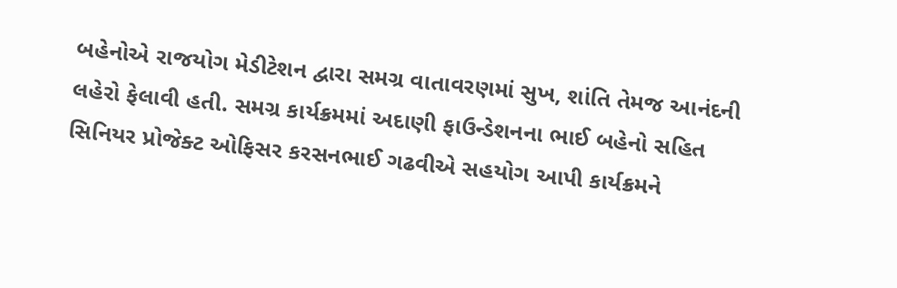બહેનોએ રાજયોગ મેડીટેશન દ્વારા સમગ્ર વાતાવરણમાં સુખ, શાંતિ તેમજ આનંદની લહેરો ફેલાવી હતી. સમગ્ર કાર્યક્રમમાં અદાણી ફાઉન્ડેશનના ભાઈ બહેનો સહિત સિનિયર પ્રોજેક્ટ ઓફિસર કરસનભાઈ ગઢવીએ સહયોગ આપી કાર્યક્રમને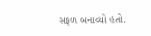સફળ બનાવ્યો હતો.